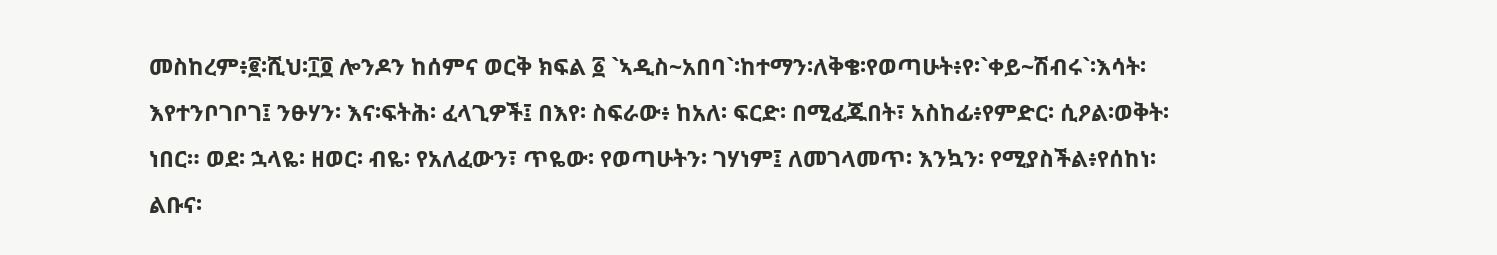መስከረም፥፪፡ሺህ፡፲፬ ሎንዶን ከሰምና ወርቅ ክፍል ፩ `ኣዲስ~አበባ`፡ከተማን፡ለቅቄ፡የወጣሁት፥የ፡`ቀይ~ሽብሩ`፡እሳት፡እየተንቦገቦገ፤ ንፁሃን፡ እና፡ፍትሕ፡ ፈላጊዎች፤ በእየ፡ ስፍራው፥ ከአለ፡ ፍርድ፡ በሚፈጁበት፣ አስከፊ፥የምድር፡ ሲዖል፡ወቅት፡ ነበር። ወደ፡ ኋላዬ፡ ዘወር፡ ብዬ፡ የአለፈውን፣ ጥዬው፡ የወጣሁትን፡ ገሃነም፤ ለመገላመጥ፡ እንኳን፡ የሚያስችል፥የሰከነ፡ልቡና፡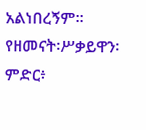አልነበረኝም። የዘመናት፡ሥቃይዋን፡ ምድር፥